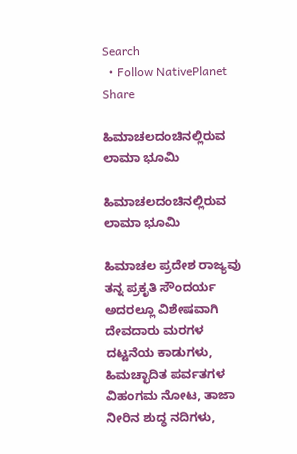Search
  • Follow NativePlanet
Share

ಹಿಮಾಚಲದಂಚಿನಲ್ಲಿರುವ ಲಾಮಾ ಭೂಮಿ

ಹಿಮಾಚಲದಂಚಿನಲ್ಲಿರುವ ಲಾಮಾ ಭೂಮಿ

ಹಿಮಾಚಲ ಪ್ರದೇಶ ರಾಜ್ಯವು ತನ್ನ ಪ್ರಕೃತಿ ಸೌಂದರ್ಯ ಅದರಲ್ಲೂ ವಿಶೇಷವಾಗಿ ದೇವದಾರು ಮರಗಳ ದಟ್ಟನೆಯ ಕಾಡುಗಳು, ಹಿಮಚ್ಛಾದಿತ ಪರ್ವತಗಳ ವಿಹಂಗಮ ನೋಟ, ತಾಜಾ ನೀರಿನ ಶುದ್ಧ ನದಿಗಳು,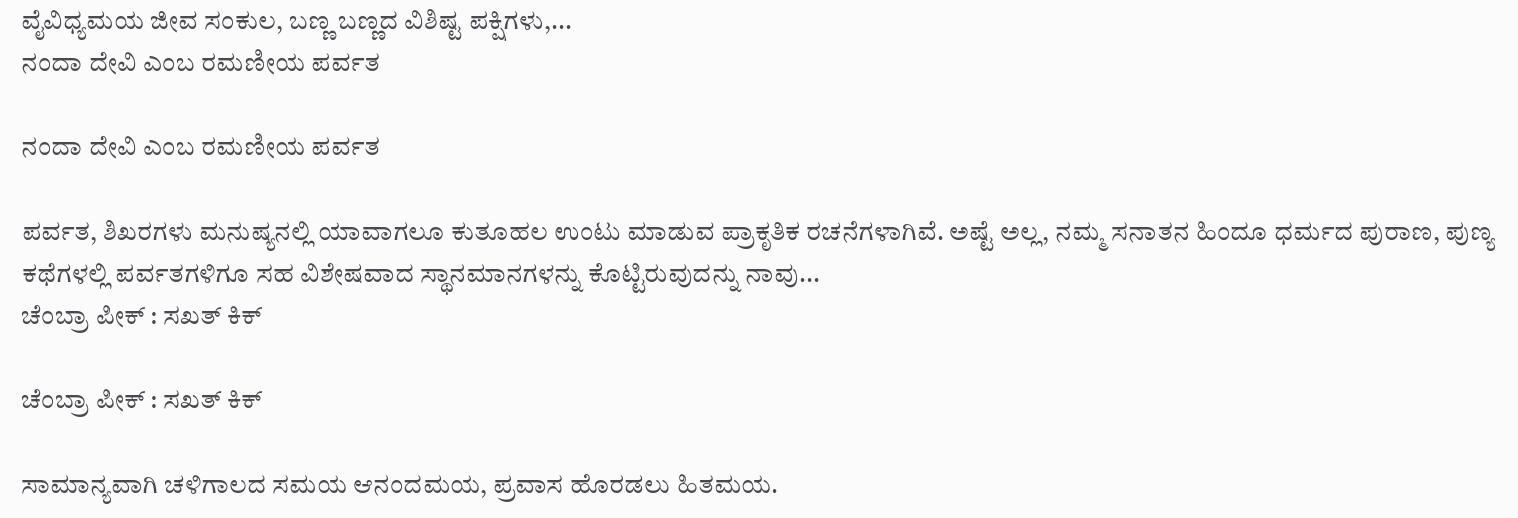ವೈವಿಧ್ಯಮಯ ಜೀವ ಸಂಕುಲ, ಬಣ್ಣ ಬಣ್ಣದ ವಿಶಿಷ್ಟ ಪಕ್ಷಿಗಳು,...
ನಂದಾ ದೇವಿ ಎಂಬ ರಮಣೀಯ ಪರ್ವತ

ನಂದಾ ದೇವಿ ಎಂಬ ರಮಣೀಯ ಪರ್ವತ

ಪರ್ವತ, ಶಿಖರಗಳು ಮನುಷ್ಯನಲ್ಲಿ ಯಾವಾಗಲೂ ಕುತೂಹಲ ಉಂಟು ಮಾಡುವ ಪ್ರಾಕೃತಿಕ ರಚನೆಗಳಾಗಿವೆ. ಅಷ್ಟೆ ಅಲ್ಲ, ನಮ್ಮ ಸನಾತನ ಹಿಂದೂ ಧರ್ಮದ ಪುರಾಣ, ಪುಣ್ಯ ಕಥೆಗಳಲ್ಲಿ ಪರ್ವತಗಳಿಗೂ ಸಹ ವಿಶೇಷವಾದ ಸ್ಥಾನಮಾನಗಳನ್ನು ಕೊಟ್ಟಿರುವುದನ್ನು ನಾವು...
ಚೆಂಬ್ರಾ ಪೀಕ್ : ಸಖತ್ ಕಿಕ್

ಚೆಂಬ್ರಾ ಪೀಕ್ : ಸಖತ್ ಕಿಕ್

ಸಾಮಾನ್ಯವಾಗಿ ಚಳಿಗಾಲದ ಸಮಯ ಆನಂದಮಯ, ಪ್ರವಾಸ ಹೊರಡಲು ಹಿತಮಯ.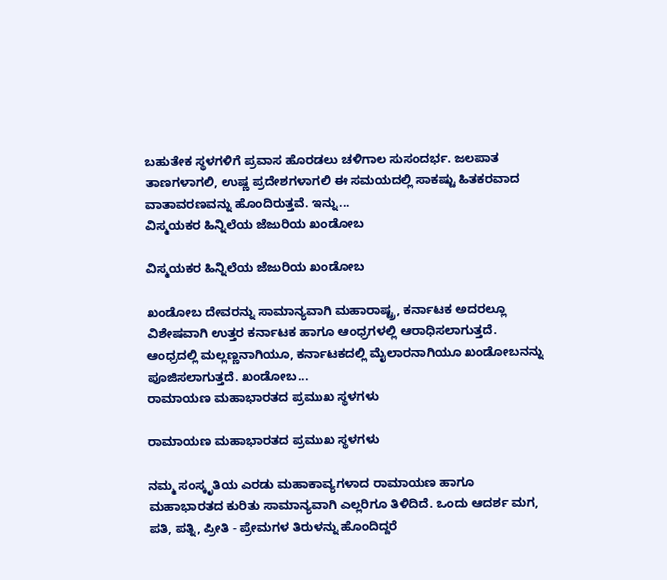ಬಹುತೇಕ ಸ್ಥಳಗಳಿಗೆ ಪ್ರವಾಸ ಹೊರಡಲು ಚಳಿಗಾಲ ಸುಸಂದರ್ಭ. ಜಲಪಾತ ತಾಣಗಳಾಗಲಿ, ಉಷ್ಣ ಪ್ರದೇಶಗಳಾಗಲಿ ಈ ಸಮಯದಲ್ಲಿ ಸಾಕಷ್ಟು ಹಿತಕರವಾದ ವಾತಾವರಣವನ್ನು ಹೊಂದಿರುತ್ತವೆ. ಇನ್ನು...
ವಿಸ್ಮಯಕರ ಹಿನ್ನಿಲೆಯ ಜೆಜುರಿಯ ಖಂಡೋಬ

ವಿಸ್ಮಯಕರ ಹಿನ್ನಿಲೆಯ ಜೆಜುರಿಯ ಖಂಡೋಬ

ಖಂಡೋಬ ದೇವರನ್ನು ಸಾಮಾನ್ಯವಾಗಿ ಮಹಾರಾಷ್ಟ್ರ, ಕರ್ನಾಟಕ ಅದರಲ್ಲೂ ವಿಶೇಷವಾಗಿ ಉತ್ತರ ಕರ್ನಾಟಕ ಹಾಗೂ ಆಂಧ್ರಗಳಲ್ಲಿ ಆರಾಧಿಸಲಾಗುತ್ತದೆ. ಆಂಧ್ರದಲ್ಲಿ ಮಲ್ಲಣ್ಣನಾಗಿಯೂ, ಕರ್ನಾಟಕದಲ್ಲಿ ಮೈಲಾರನಾಗಿಯೂ ಖಂಡೋಬನನ್ನು ಪೂಜಿಸಲಾಗುತ್ತದೆ. ಖಂಡೋಬ...
ರಾಮಾಯಣ ಮಹಾಭಾರತದ ಪ್ರಮುಖ ಸ್ಥಳಗಳು

ರಾಮಾಯಣ ಮಹಾಭಾರತದ ಪ್ರಮುಖ ಸ್ಥಳಗಳು

ನಮ್ಮ ಸಂಸ್ಕೃತಿಯ ಎರಡು ಮಹಾಕಾವ್ಯಗಳಾದ ರಾಮಾಯಣ ಹಾಗೂ ಮಹಾಭಾರತದ ಕುರಿತು ಸಾಮಾನ್ಯವಾಗಿ ಎಲ್ಲರಿಗೂ ತಿಳಿದಿದೆ. ಒಂದು ಆದರ್ಶ ಮಗ, ಪತಿ, ಪತ್ನಿ, ಪ್ರೀತಿ - ಪ್ರೇಮಗಳ ತಿರುಳನ್ನು ಹೊಂದಿದ್ದರೆ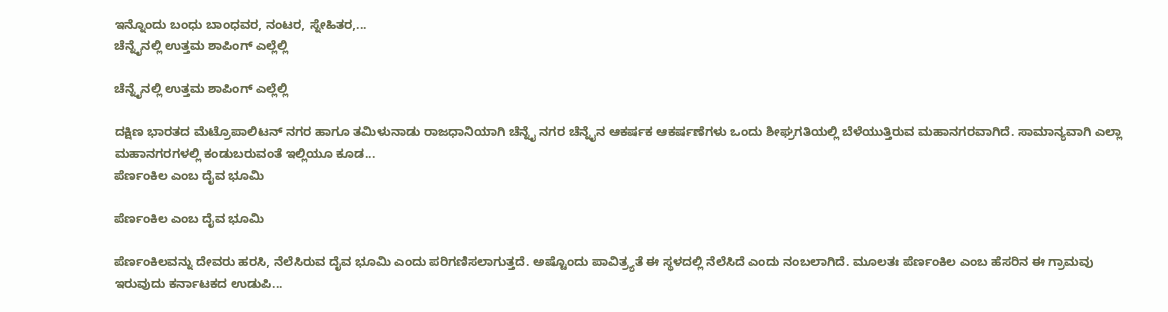ಇನ್ನೊಂದು ಬಂಧು ಬಾಂಧವರ, ನಂಟರ, ಸ್ನೇಹಿತರ,...
ಚೆನ್ನೈನಲ್ಲಿ ಉತ್ತಮ ಶಾಪಿಂಗ್ ಎಲ್ಲೆಲ್ಲಿ

ಚೆನ್ನೈನಲ್ಲಿ ಉತ್ತಮ ಶಾಪಿಂಗ್ ಎಲ್ಲೆಲ್ಲಿ

ದಕ್ಷಿಣ ಭಾರತದ ಮೆಟ್ರೊಪಾಲಿಟನ್ ನಗರ ಹಾಗೂ ತಮಿಳುನಾಡು ರಾಜಧಾನಿಯಾಗಿ ಚೆನ್ನೈ ನಗರ ಚೆನ್ನೈನ ಆಕರ್ಷಕ ಆಕರ್ಷಣೆಗಳು ಒಂದು ಶೀಘ್ರಗತಿಯಲ್ಲಿ ಬೆಳೆಯುತ್ತಿರುವ ಮಹಾನಗರವಾಗಿದೆ. ಸಾಮಾನ್ಯವಾಗಿ ಎಲ್ಲಾ ಮಹಾನಗರಗಳಲ್ಲಿ ಕಂಡುಬರುವಂತೆ ಇಲ್ಲಿಯೂ ಕೂಡ...
ಪೆರ್ಣಂಕಿಲ ಎಂಬ ದೈವ ಭೂಮಿ

ಪೆರ್ಣಂಕಿಲ ಎಂಬ ದೈವ ಭೂಮಿ

ಪೆರ್ಣಂಕಿಲವನ್ನು ದೇವರು ಹರಸಿ, ನೆಲೆಸಿರುವ ದೈವ ಭೂಮಿ ಎಂದು ಪರಿಗಣಿಸಲಾಗುತ್ತದೆ. ಅಷ್ಟೊಂದು ಪಾವಿತ್ರ್ಯತೆ ಈ ಸ್ಥಳದಲ್ಲಿ ನೆಲೆಸಿದೆ ಎಂದು ನಂಬಲಾಗಿದೆ. ಮೂಲತಃ ಪೆರ್ಣಂಕಿಲ ಎಂಬ ಹೆಸರಿನ ಈ ಗ್ರಾಮವು ಇರುವುದು ಕರ್ನಾಟಕದ ಉಡುಪಿ...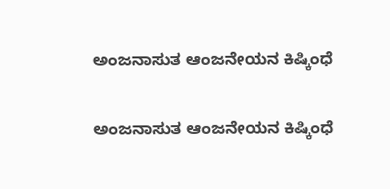ಅಂಜನಾಸುತ ಆಂಜನೇಯನ ಕಿಷ್ಕಿಂಧೆ

ಅಂಜನಾಸುತ ಆಂಜನೇಯನ ಕಿಷ್ಕಿಂಧೆ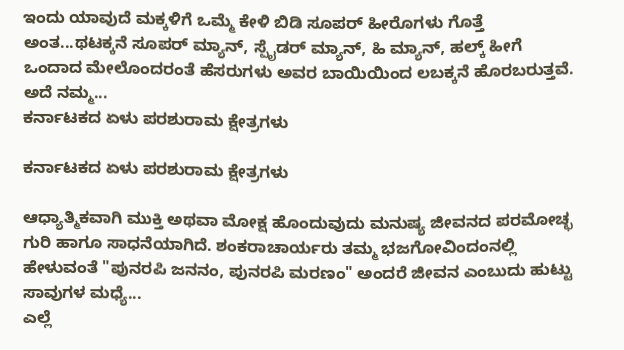ಇಂದು ಯಾವುದೆ ಮಕ್ಕಳಿಗೆ ಒಮ್ಮೆ ಕೇಳಿ ಬಿಡಿ ಸೂಪರ್ ಹೀರೊಗಳು ಗೊತ್ತೆ ಅಂತ...ಥಟಕ್ಕನೆ ಸೂಪರ್ ಮ್ಯಾನ್, ಸ್ಪೈಡರ್ ಮ್ಯಾನ್, ಹಿ ಮ್ಯಾನ್, ಹಲ್ಕ್ ಹೀಗೆ ಒಂದಾದ ಮೇಲೊಂದರಂತೆ ಹೆಸರುಗಳು ಅವರ ಬಾಯಿಯಿಂದ ಲಬಕ್ಕನೆ ಹೊರಬರುತ್ತವೆ. ಅದೆ ನಮ್ಮ...
ಕರ್ನಾಟಕದ ಏಳು ಪರಶುರಾಮ ಕ್ಷೇತ್ರಗಳು

ಕರ್ನಾಟಕದ ಏಳು ಪರಶುರಾಮ ಕ್ಷೇತ್ರಗಳು

ಆಧ್ಯಾತ್ಮಿಕವಾಗಿ ಮುಕ್ತಿ ಅಥವಾ ಮೋಕ್ಷ ಹೊಂದುವುದು ಮನುಷ್ಯ ಜೀವನದ ಪರಮೋಚ್ಛ ಗುರಿ ಹಾಗೂ ಸಾಧನೆಯಾಗಿದೆ. ಶಂಕರಾಚಾರ್ಯರು ತಮ್ಮ ಭಜಗೋವಿಂದಂನಲ್ಲಿ ಹೇಳುವಂತೆ "ಪುನರಪಿ ಜನನಂ, ಪುನರಪಿ ಮರಣಂ" ಅಂದರೆ ಜೀವನ ಎಂಬುದು ಹುಟ್ಟು ಸಾವುಗಳ ಮಧ್ಯೆ...
ಎಲ್ಲೆ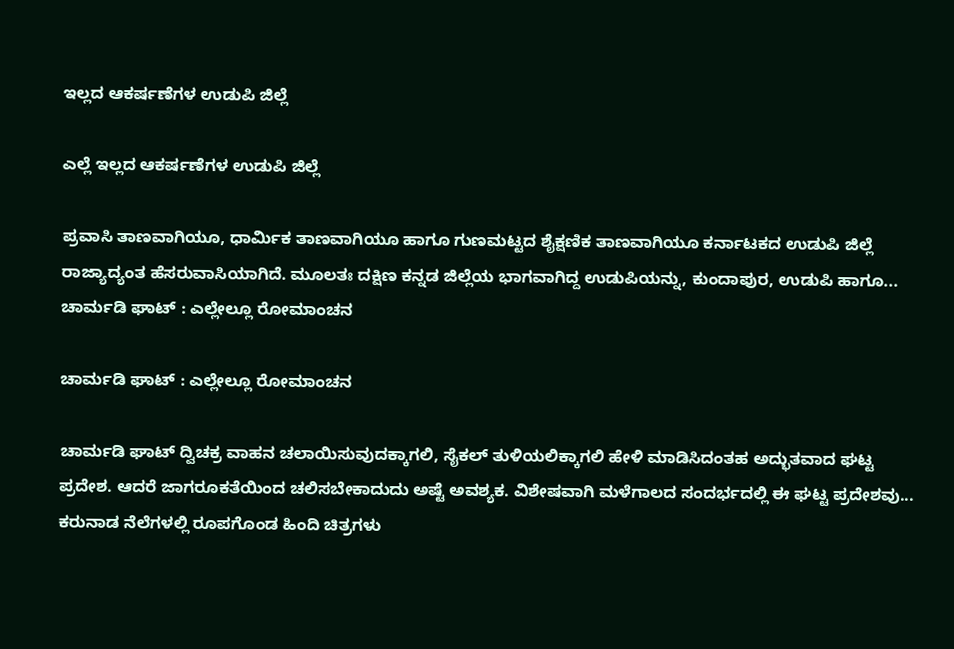ಇಲ್ಲದ ಆಕರ್ಷಣೆಗಳ ಉಡುಪಿ ಜಿಲ್ಲೆ

ಎಲ್ಲೆ ಇಲ್ಲದ ಆಕರ್ಷಣೆಗಳ ಉಡುಪಿ ಜಿಲ್ಲೆ

ಪ್ರವಾಸಿ ತಾಣವಾಗಿಯೂ, ಧಾರ್ಮಿಕ ತಾಣವಾಗಿಯೂ ಹಾಗೂ ಗುಣಮಟ್ಟದ ಶೈಕ್ಷಣಿಕ ತಾಣವಾಗಿಯೂ ಕರ್ನಾಟಕದ ಉಡುಪಿ ಜಿಲ್ಲೆ ರಾಜ್ಯಾದ್ಯಂತ ಹೆಸರುವಾಸಿಯಾಗಿದೆ. ಮೂಲತಃ ದಕ್ಷಿಣ ಕನ್ನಡ ಜಿಲ್ಲೆಯ ಭಾಗವಾಗಿದ್ದ ಉಡುಪಿಯನ್ನು, ಕುಂದಾಪುರ, ಉಡುಪಿ ಹಾಗೂ...
ಚಾರ್ಮಡಿ ಘಾಟ್ : ಎಲ್ಲೇಲ್ಲೂ ರೋಮಾಂಚನ

ಚಾರ್ಮಡಿ ಘಾಟ್ : ಎಲ್ಲೇಲ್ಲೂ ರೋಮಾಂಚನ

ಚಾರ್ಮಡಿ ಘಾಟ್ ದ್ವಿಚಕ್ರ ವಾಹನ ಚಲಾಯಿಸುವುದಕ್ಕಾಗಲಿ, ಸೈಕಲ್ ತುಳಿಯಲಿಕ್ಕಾಗಲಿ ಹೇಳಿ ಮಾಡಿಸಿದಂತಹ ಅದ್ಭುತವಾದ ಘಟ್ಟ ಪ್ರದೇಶ. ಆದರೆ ಜಾಗರೂಕತೆಯಿಂದ ಚಲಿಸಬೇಕಾದುದು ಅಷ್ಟೆ ಅವಶ್ಯಕ. ವಿಶೇಷವಾಗಿ ಮಳೆಗಾಲದ ಸಂದರ್ಭದಲ್ಲಿ ಈ ಘಟ್ಟ ಪ್ರದೇಶವು...
ಕರುನಾಡ ನೆಲೆಗಳಲ್ಲಿ ರೂಪಗೊಂಡ ಹಿಂದಿ ಚಿತ್ರಗಳು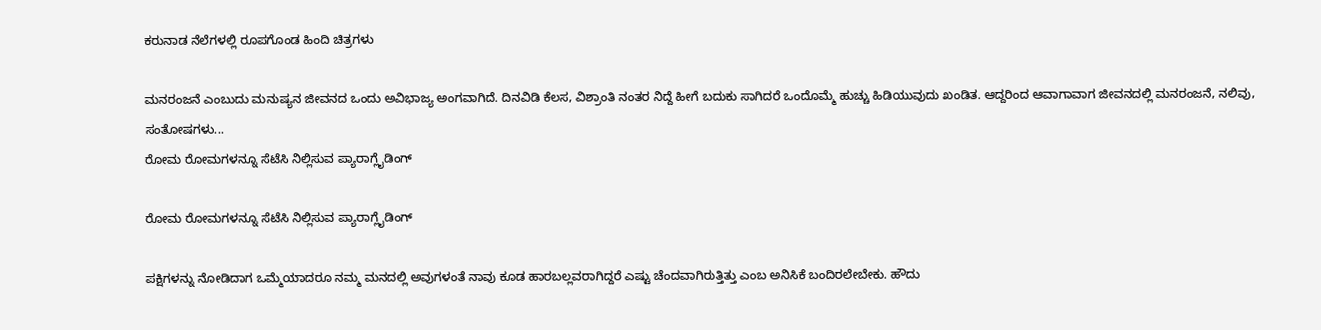ಕರುನಾಡ ನೆಲೆಗಳಲ್ಲಿ ರೂಪಗೊಂಡ ಹಿಂದಿ ಚಿತ್ರಗಳು

ಮನರಂಜನೆ ಎಂಬುದು ಮನುಷ್ಯನ ಜೀವನದ ಒಂದು ಅವಿಭಾಜ್ಯ ಅಂಗವಾಗಿದೆ. ದಿನವಿಡಿ ಕೆಲಸ, ವಿಶ್ರಾಂತಿ ನಂತರ ನಿದ್ದೆ ಹೀಗೆ ಬದುಕು ಸಾಗಿದರೆ ಒಂದೊಮ್ಮೆ ಹುಚ್ಚು ಹಿಡಿಯುವುದು ಖಂಡಿತ. ಆದ್ದರಿಂದ ಆವಾಗಾವಾಗ ಜೀವನದಲ್ಲಿ ಮನರಂಜನೆ, ನಲಿವು, ಸಂತೋಷಗಳು...
ರೋಮ ರೋಮಗಳನ್ನೂ ಸೆಟೆಸಿ ನಿಲ್ಲಿಸುವ ಪ್ಯಾರಾಗ್ಲೈಡಿಂಗ್

ರೋಮ ರೋಮಗಳನ್ನೂ ಸೆಟೆಸಿ ನಿಲ್ಲಿಸುವ ಪ್ಯಾರಾಗ್ಲೈಡಿಂಗ್

ಪಕ್ಷಿಗಳನ್ನು ನೋಡಿದಾಗ ಒಮ್ಮೆಯಾದರೂ ನಮ್ಮ ಮನದಲ್ಲಿ ಅವುಗಳಂತೆ ನಾವು ಕೂಡ ಹಾರಬಲ್ಲವರಾಗಿದ್ದರೆ ಎಷ್ಟು ಚೆಂದವಾಗಿರುತ್ತಿತ್ತು ಎಂಬ ಅನಿಸಿಕೆ ಬಂದಿರಲೇಬೇಕು. ಹೌದು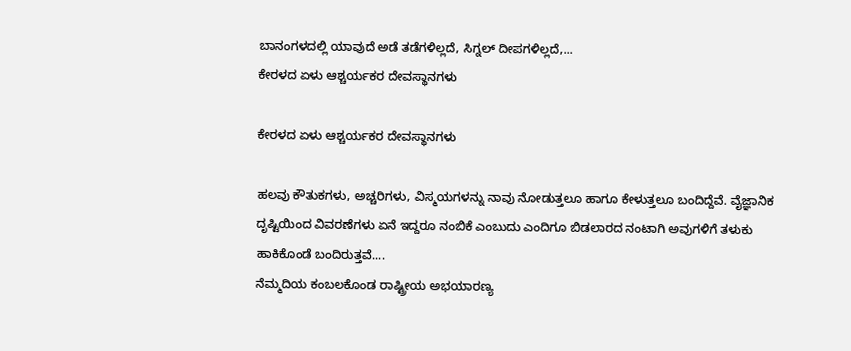ಬಾನಂಗಳದಲ್ಲಿ ಯಾವುದೆ ಅಡೆ ತಡೆಗಳಿಲ್ಲದೆ, ಸಿಗ್ನಲ್ ದೀಪಗಳಿಲ್ಲದೆ,...
ಕೇರಳದ ಏಳು ಆಶ್ಚರ್ಯಕರ ದೇವಸ್ಥಾನಗಳು

ಕೇರಳದ ಏಳು ಆಶ್ಚರ್ಯಕರ ದೇವಸ್ಥಾನಗಳು

ಹಲವು ಕೌತುಕಗಳು, ಅಚ್ಚರಿಗಳು, ವಿಸ್ಮಯಗಳನ್ನು ನಾವು ನೋಡುತ್ತಲೂ ಹಾಗೂ ಕೇಳುತ್ತಲೂ ಬಂದಿದ್ದೆವೆ. ವೈಜ್ಞಾನಿಕ ದೃಷ್ಟಿಯಿಂದ ವಿವರಣೆಗಳು ಏನೆ ಇದ್ದರೂ ನಂಬಿಕೆ ಎಂಬುದು ಎಂದಿಗೂ ಬಿಡಲಾರದ ನಂಟಾಗಿ ಅವುಗಳಿಗೆ ತಳುಕು ಹಾಕಿಕೊಂಡೆ ಬಂದಿರುತ್ತವೆ....
ನೆಮ್ಮದಿಯ ಕಂಬಲಕೊಂಡ ರಾಷ್ಟ್ರೀಯ ಅಭಯಾರಣ್ಯ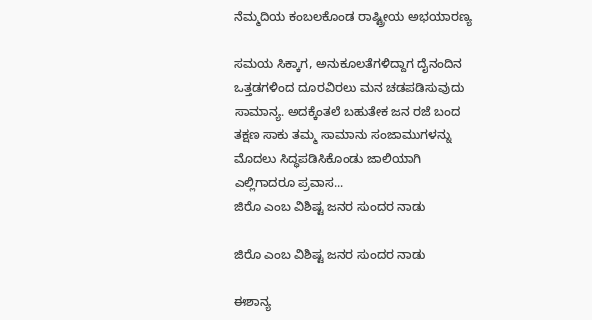ನೆಮ್ಮದಿಯ ಕಂಬಲಕೊಂಡ ರಾಷ್ಟ್ರೀಯ ಅಭಯಾರಣ್ಯ

ಸಮಯ ಸಿಕ್ಕಾಗ, ಅನುಕೂಲತೆಗಳಿದ್ದಾಗ ದೈನಂದಿನ ಒತ್ತಡಗಳಿಂದ ದೂರವಿರಲು ಮನ ಚಡಪಡಿಸುವುದು ಸಾಮಾನ್ಯ. ಅದಕ್ಕೆಂತಲೆ ಬಹುತೇಕ ಜನ ರಜೆ ಬಂದ ತಕ್ಷಣ ಸಾಕು ತಮ್ಮ ಸಾಮಾನು ಸಂಜಾಮುಗಳನ್ನು ಮೊದಲು ಸಿದ್ಧಪಡಿಸಿಕೊಂಡು ಜಾಲಿಯಾಗಿ ಎಲ್ಲಿಗಾದರೂ ಪ್ರವಾಸ...
ಜಿರೊ ಎಂಬ ವಿಶಿಷ್ಟ ಜನರ ಸುಂದರ ನಾಡು

ಜಿರೊ ಎಂಬ ವಿಶಿಷ್ಟ ಜನರ ಸುಂದರ ನಾಡು

ಈಶಾನ್ಯ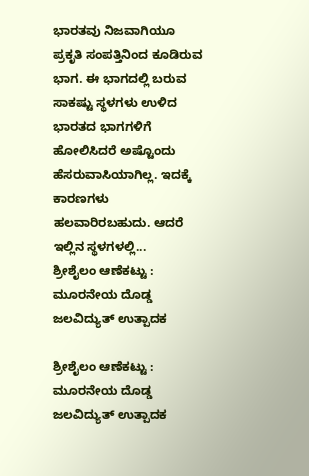ಭಾರತವು ನಿಜವಾಗಿಯೂ ಪ್ರಕೃತಿ ಸಂಪತ್ತಿನಿಂದ ಕೂಡಿರುವ ಭಾಗ. ಈ ಭಾಗದಲ್ಲಿ ಬರುವ ಸಾಕಷ್ಟು ಸ್ಥಳಗಳು ಉಳಿದ ಭಾರತದ ಭಾಗಗಳಿಗೆ ಹೋಲಿಸಿದರೆ ಅಷ್ಟೊಂದು ಹೆಸರುವಾಸಿಯಾಗಿಲ್ಲ. ಇದಕ್ಕೆ ಕಾರಣಗಳು ಹಲವಾರಿರಬಹುದು. ಆದರೆ ಇಲ್ಲಿನ ಸ್ಥಳಗಳಲ್ಲಿ...
ಶ್ರೀಶೈಲಂ ಆಣೆಕಟ್ಟು : ಮೂರನೇಯ ದೊಡ್ಡ ಜಲವಿದ್ಯುತ್ ಉತ್ಪಾದಕ

ಶ್ರೀಶೈಲಂ ಆಣೆಕಟ್ಟು : ಮೂರನೇಯ ದೊಡ್ಡ ಜಲವಿದ್ಯುತ್ ಉತ್ಪಾದಕ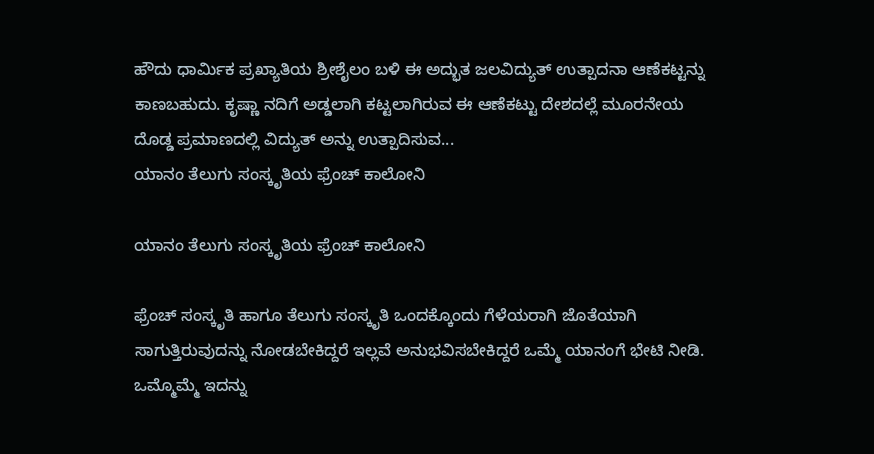ಹೌದು ಧಾರ್ಮಿಕ ಪ್ರಖ್ಯಾತಿಯ ಶ್ರೀಶೈಲಂ ಬಳಿ ಈ ಅದ್ಭುತ ಜಲವಿದ್ಯುತ್ ಉತ್ಪಾದನಾ ಆಣೆಕಟ್ಟನ್ನು ಕಾಣಬಹುದು. ಕೃಷ್ಣಾ ನದಿಗೆ ಅಡ್ಡಲಾಗಿ ಕಟ್ಟಲಾಗಿರುವ ಈ ಆಣೆಕಟ್ಟು ದೇಶದಲ್ಲೆ ಮೂರನೇಯ ದೊಡ್ಡ ಪ್ರಮಾಣದಲ್ಲಿ ವಿದ್ಯುತ್ ಅನ್ನು ಉತ್ಪಾದಿಸುವ...
ಯಾನಂ ತೆಲುಗು ಸಂಸ್ಕೃತಿಯ ಫ್ರೆಂಚ್ ಕಾಲೋನಿ

ಯಾನಂ ತೆಲುಗು ಸಂಸ್ಕೃತಿಯ ಫ್ರೆಂಚ್ ಕಾಲೋನಿ

ಫ್ರೆಂಚ್ ಸಂಸ್ಕೃತಿ ಹಾಗೂ ತೆಲುಗು ಸಂಸ್ಕೃತಿ ಒಂದಕ್ಕೊಂದು ಗೆಳೆಯರಾಗಿ ಜೊತೆಯಾಗಿ ಸಾಗುತ್ತಿರುವುದನ್ನು ನೋಡಬೇಕಿದ್ದರೆ ಇಲ್ಲವೆ ಅನುಭವಿಸಬೇಕಿದ್ದರೆ ಒಮ್ಮೆ ಯಾನಂಗೆ ಭೇಟಿ ನೀಡಿ. ಒಮ್ಮೊಮ್ಮೆ ಇದನ್ನು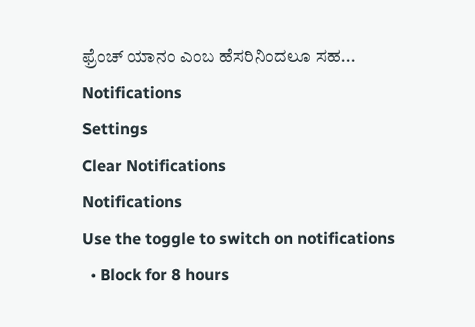ಫ್ರೆಂಚ್ ಯಾನಂ ಎಂಬ ಹೆಸರಿನಿಂದಲೂ ಸಹ...
Notifications
Settings
Clear Notifications
Notifications
Use the toggle to switch on notifications
  • Block for 8 hours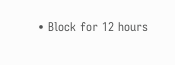• Block for 12 hours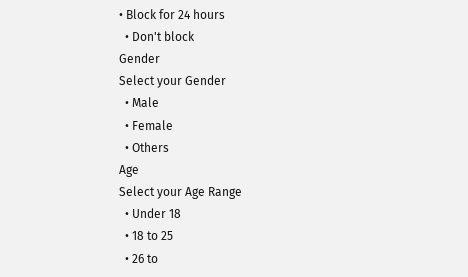• Block for 24 hours
  • Don't block
Gender
Select your Gender
  • Male
  • Female
  • Others
Age
Select your Age Range
  • Under 18
  • 18 to 25
  • 26 to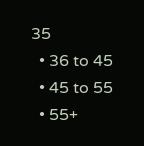35
  • 36 to 45
  • 45 to 55
  • 55+